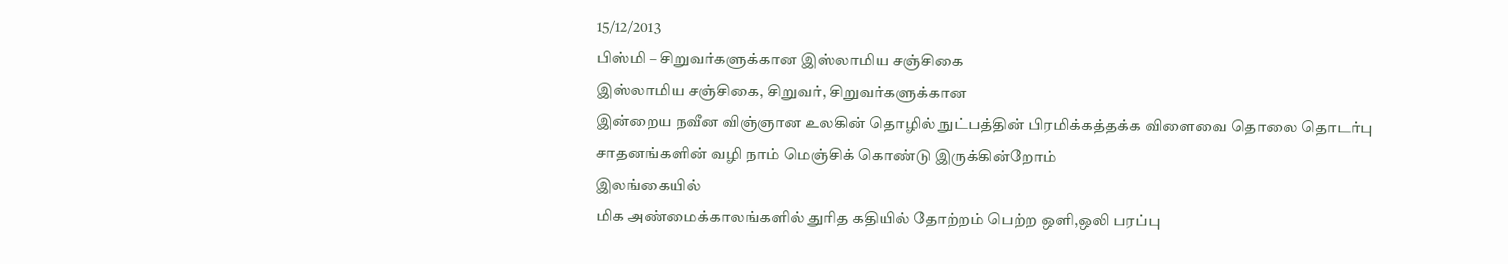15/12/2013
பிஸ்மி – சிறுவர்களுக்கான இஸ்லாமிய சஞ்சிகை
இஸ்லாமிய சஞ்சிகை, சிறுவர், சிறுவர்களுக்கான
இன்றைய நவீன விஞ்ஞான உலகின் தொழில் நுட்பத்தின் பிரமிக்கத்தக்க விளைவை தொலை தொடர்பு சாதனங்களின் வழி நாம் மெஞ்சிக் கொண்டு இருக்கின்றோம்
இலங்கையில்
மிக அண்மைக்காலங்களில் துரித கதியில் தோற்றம் பெற்ற ஒளி,ஒலி பரப்பு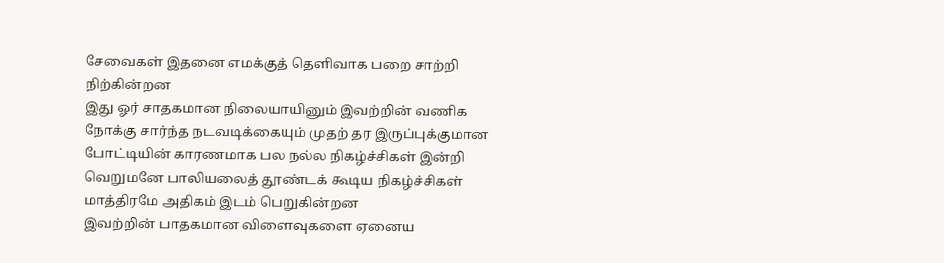சேவைகள் இதனை எமக்குத் தெளிவாக பறை சாற்றி நிற்கின்றன
இது ஓர் சாதகமான நிலையாயினும் இவற்றின் வணிக நோக்கு சார்ந்த நடவடிக்கையும் முதற் தர இருப்புக்குமான போட்டியின் காரணமாக பல நல்ல நிகழ்ச்சிகள் இன்றி வெறுமனே பாலியலைத் தூண்டக் கூடிய நிகழ்ச்சிகள் மாத்திரமே அதிகம் இடம் பெறுகின்றன
இவற்றின் பாதகமான விளைவுகளை ஏனைய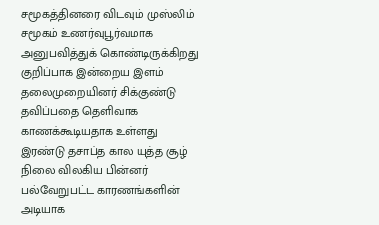சமூகத்தினரை விடவும் முஸ்லிம் சமூகம் உணர்வுபூர்வமாக அனுபவித்துக் கொண்டிருக்கிறது
குறிப்பாக இன்றைய இளம் தலைமுறையினர் சிக்குண்டு தவிப்பதை தெளிவாக காணக்கூடியதாக உள்ளது
இரண்டு தசாப்த கால யுத்த சூழ் நிலை விலகிய பின்னர் பல்வேறுபட்ட காரணங்களின் அடியாக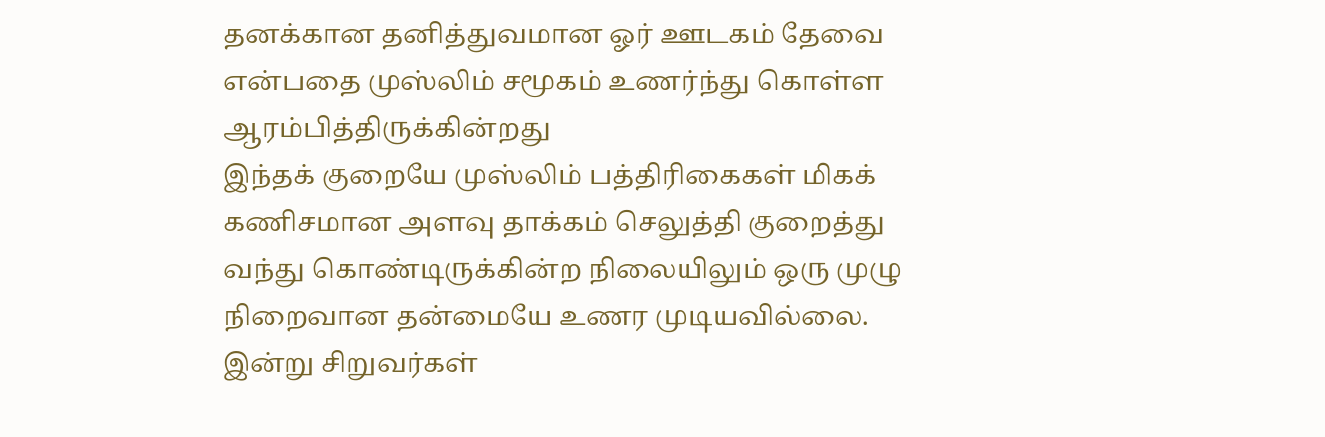தனக்கான தனித்துவமான ஓர் ஊடகம் தேவை என்பதை முஸ்லிம் சமூகம் உணர்ந்து கொள்ள ஆரம்பித்திருக்கின்றது
இந்தக் குறையே முஸ்லிம் பத்திரிகைகள் மிகக் கணிசமான அளவு தாக்கம் செலுத்தி குறைத்து வந்து கொண்டிருக்கின்ற நிலையிலும் ஒரு முழு நிறைவான தன்மையே உணர முடியவில்லை.
இன்று சிறுவர்கள்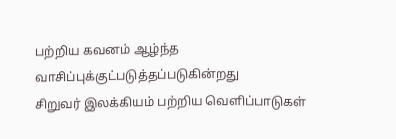பற்றிய கவனம் ஆழ்ந்த வாசிப்புக்குட்படுத்தப்படுகின்றது
சிறுவர் இலக்கியம் பற்றிய வெளிப்பாடுகள்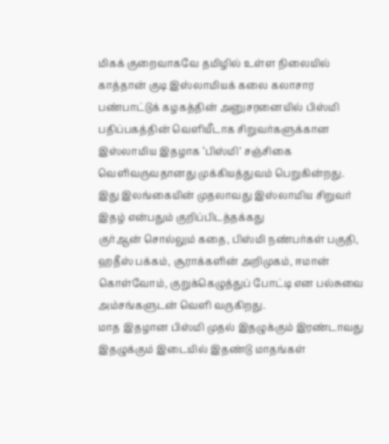மிகக் குறைவாகவே தமிழில் உள்ள நிலையில் காத்தான் குடி இஸ்லாமியக் கலை கலாசார பண்பாட்டுக் கழகத்தின் அனுசரனையில் பிஸ்மி பதிப்பகத்தின் வெளியீடாக சிறுவர்களுக்கான இஸ்லாமிய இதழாக ‘பிஸ்மி’ சஞ்சிகை வெளிவருவதானது முக்கியத்துவம் பெறுகின்றது.
இது இலங்கையின் முதலாவது இஸ்லாமிய சிறுவர் இதழ் என்பதும் குறிப்பிடத்தக்கது
குர்ஆன் சொல்லும் கதை, பிஸ்மி நண்பர்கள் பகுதி, ஹதீஸ் பக்கம், சூராக்களின் அறிமுகம், ஈமான் கொள்வோம், குறுக்கெழுத்துப் போட்டி என பல்சுவை அம்சங்களுடன் வெளி வருகிறது.
மாத இதழான பிஸ்மி முதல் இதழுக்கும் இரண்டாவது இதழுக்கும் இடையில் இதண்டு மாதங்கள்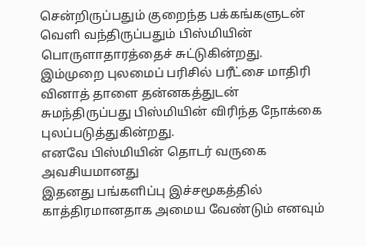சென்றிருப்பதும் குறைந்த பக்கங்களுடன் வெளி வந்திருப்பதும் பிஸ்மியின் பொருளாதாரத்தைச் சுட்டுகின்றது.
இம்முறை புலமைப் பரிசில் பரீட்சை மாதிரி வினாத் தாளை தன்னகத்துடன் சுமந்திருப்பது பிஸ்மியின் விரிந்த நோக்கை புலப்படுத்துகின்றது.
எனவே பிஸ்மியின் தொடர் வருகை அவசியமானது
இதனது பங்களிப்பு இச்சமூகத்தில் காத்திரமானதாக அமைய வேண்டும் எனவும்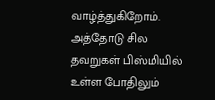வாழ்த்துகிறோம்.
அத்தோடு சில தவறுகள் பிஸ்மியில் உள்ள போதிலும்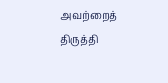அவற்றைத் திருத்தி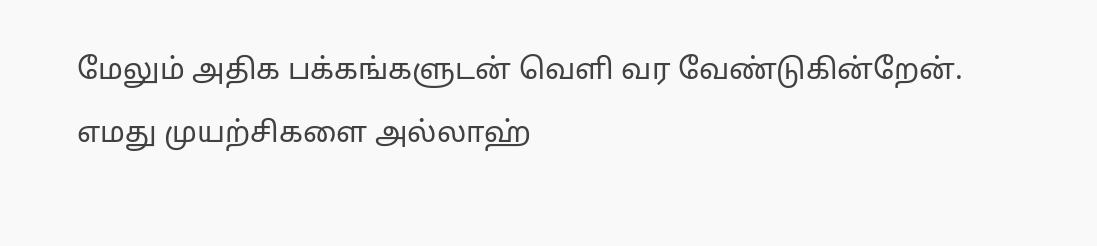மேலும் அதிக பக்கங்களுடன் வெளி வர வேண்டுகின்றேன்.
எமது முயற்சிகளை அல்லாஹ்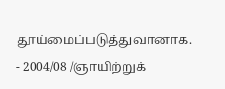தூய்மைப்படுத்துவானாக.
- 2004/08 /ஞாயிற்றுக்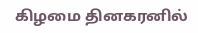கிழமை தினகரனில்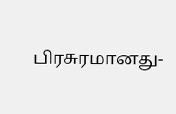பிரசுரமானது-